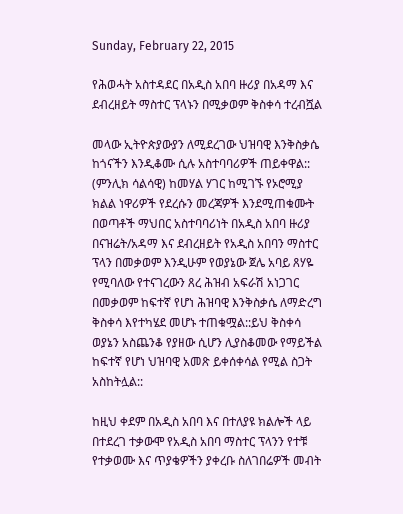Sunday, February 22, 2015

የሕወሓት አስተዳደር በአዲስ አበባ ዙሪያ በአዳማ እና ደብረዘይት ማስተር ፕላኑን በሚቃወም ቅስቀሳ ተረብሿል

መላው ኢትዮጵያውያን ለሚደረገው ህዝባዊ እንቅስቃሴ ከጎናችን እንዲቆሙ ሲሉ አስተባባሪዎች ጠይቀዋል::
(ምንሊክ ሳልሳዊ) ከመሃል ሃገር ከሚገኙ የኦሮሚያ ክልል ነዋሪዎች የደረሱን መረጃዎች እንደሚጠቁሙት በወጣቶች ማህበር አስተባባሪነት በአዲስ አበባ ዙሪያ በናዝሬት/አዳማ እና ደብረዘይት የአዲስ አበባን ማስተር ፕላን በመቃወም እንዲሁም የወያኔው ጀሌ አባይ ጸሃዬ የሚባለው የተናገረውን ጸረ ሕዝብ አፍራሽ አነጋገር በመቃወም ከፍተኛ የሆነ ሕዝባዊ እንቅስቃሴ ለማድረግ ቅስቀሳ እየተካሄደ መሆኑ ተጠቁሟል::ይህ ቅስቀሳ ወያኔን አስጨንቆ የያዘው ሲሆን ሊያስቆመው የማይችል ከፍተኛ የሆነ ህዝባዊ አመጽ ይቀሰቀሳል የሚል ስጋት አስከትሏል::

ከዚህ ቀደም በአዲስ አበባ እና በተለያዩ ክልሎች ላይ በተደረገ ተቃውሞ የአዲስ አበባ ማስተር ፕላንን የተቹ የተቃወሙ እና ጥያቄዎችን ያቀረቡ ስለገበሬዎች መብት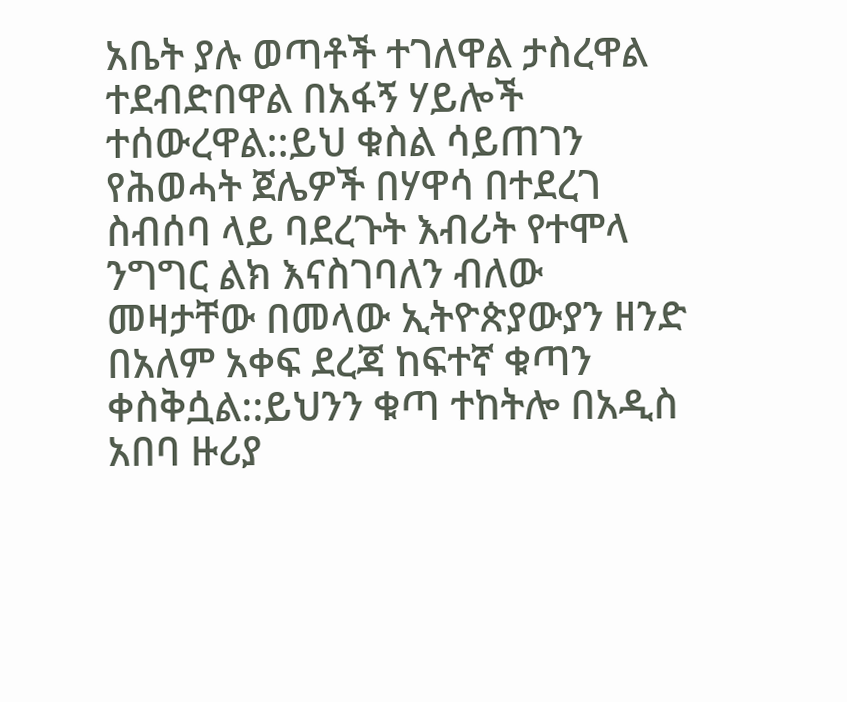አቤት ያሉ ወጣቶች ተገለዋል ታስረዋል ተደብድበዋል በአፋኝ ሃይሎች ተሰውረዋል::ይህ ቁስል ሳይጠገን የሕወሓት ጀሌዎች በሃዋሳ በተደረገ ስብሰባ ላይ ባደረጉት እብሪት የተሞላ ንግግር ልክ እናስገባለን ብለው መዛታቸው በመላው ኢትዮጵያውያን ዘንድ በአለም አቀፍ ደረጃ ከፍተኛ ቁጣን ቀስቅሷል::ይህንን ቁጣ ተከትሎ በአዲስ አበባ ዙሪያ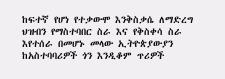ከፍተኛ የሆነ የተቃውሞ እንቅስቃሴ ለማድረግ ህዝብን የማስተባበር ስራ እና የቅስቀሳ ስራ እየተሰራ በመሆኑ መላው ኢትዮጵያውያን ከአስተባባሪዎች ጎን እንዲቆም ጥሪዎች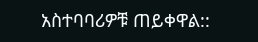አስተባባሪዎቹ ጠይቀዋል::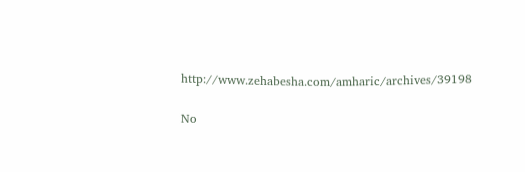http://www.zehabesha.com/amharic/archives/39198

No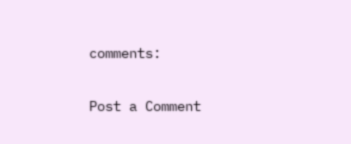comments:

Post a Comment